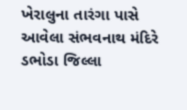ખેરાલુના તારંગા પાસે આવેલા સંભવનાથ મંદિરે ડભોડા જિલ્લા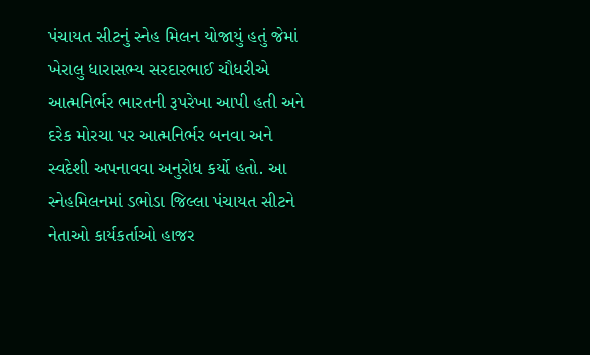પંચાયત સીટનું સ્નેહ મિલન યોજાયું હતું જેમાં ખેરાલુ ધારાસભ્ય સરદારભાઈ ચૌધરીએ આત્મનિર્ભર ભારતની રૂપરેખા આપી હતી અને દરેક મોરચા પર આત્મનિર્ભર બનવા અને સ્વદેશી અપનાવવા અનુરોધ કર્યો હતો. આ સ્નેહમિલનમાં ડભોડા જિલ્લા પંચાયત સીટને નેતાઓ કાર્યકર્તાઓ હાજર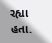રહ્યા હતા.